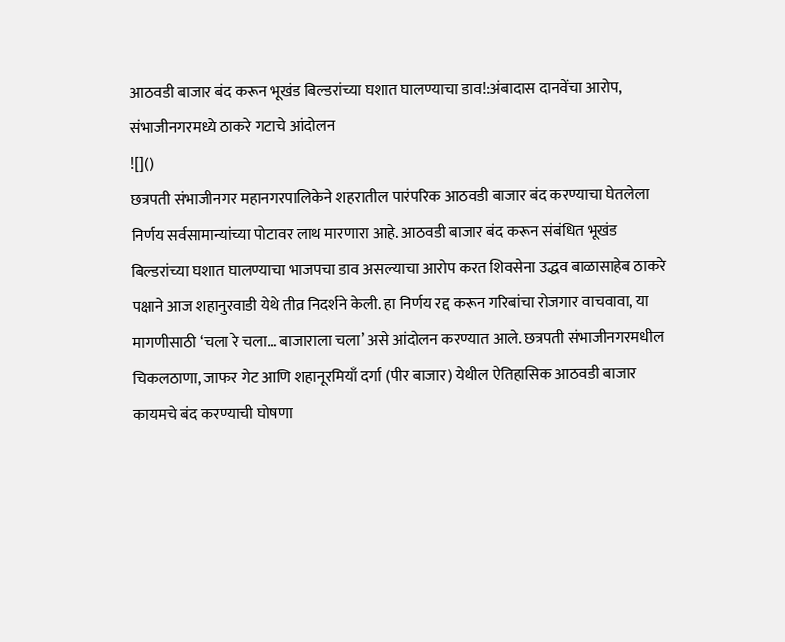आठवडी बाजार बंद करून भूखंड बिल्डरांच्या घशात घालण्याचा डाव!:अंबादास दानवेंचा आरोप, संभाजीनगरमध्ये ठाकरे गटाचे आंदोलन
![]()
छत्रपती संभाजीनगर महानगरपालिकेने शहरातील पारंपरिक आठवडी बाजार बंद करण्याचा घेतलेला निर्णय सर्वसामान्यांच्या पोटावर लाथ मारणारा आहे. आठवडी बाजार बंद करून संबंधित भूखंड बिल्डरांच्या घशात घालण्याचा भाजपचा डाव असल्याचा आरोप करत शिवसेना उद्धव बाळासाहेब ठाकरे पक्षाने आज शहानुरवाडी येथे तीव्र निदर्शने केली. हा निर्णय रद्द करून गरिबांचा रोजगार वाचवावा, या मागणीसाठी ‘चला रे चला… बाजाराला चला’ असे आंदोलन करण्यात आले. छत्रपती संभाजीनगरमधील चिकलठाणा, जाफर गेट आणि शहानूरमियाँ दर्गा (पीर बाजार) येथील ऐतिहासिक आठवडी बाजार कायमचे बंद करण्याची घोषणा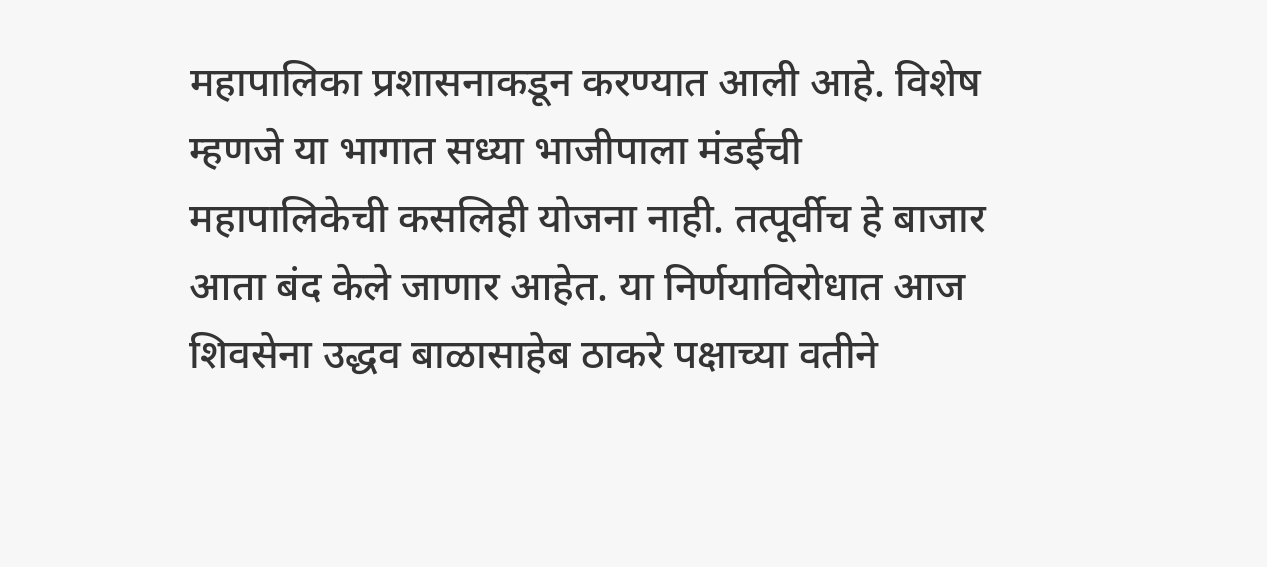महापालिका प्रशासनाकडून करण्यात आली आहे. विशेष म्हणजे या भागात सध्या भाजीपाला मंडईची महापालिकेची कसलिही योजना नाही. तत्पूर्वीच हे बाजार आता बंद केले जाणार आहेत. या निर्णयाविरोधात आज शिवसेना उद्धव बाळासाहेब ठाकरे पक्षाच्या वतीने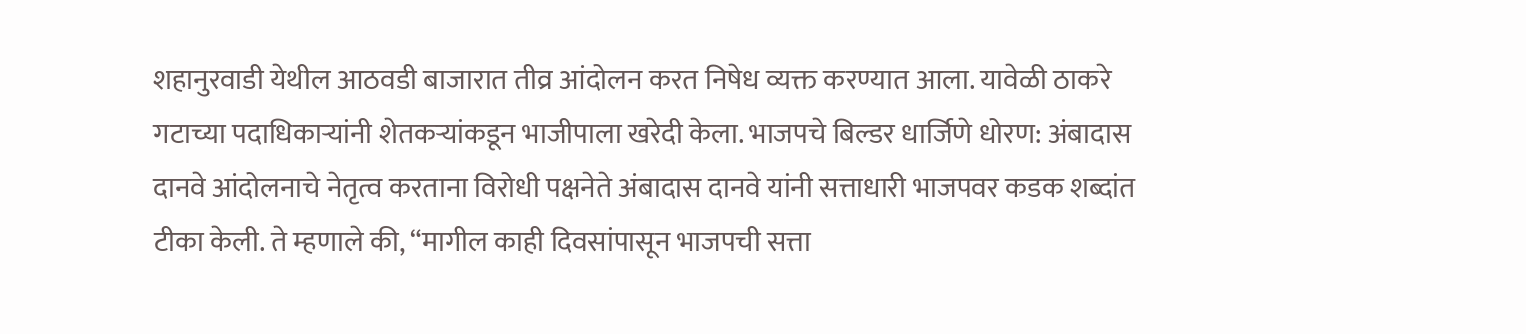शहानुरवाडी येथील आठवडी बाजारात तीव्र आंदोलन करत निषेध व्यक्त करण्यात आला. यावेळी ठाकरे गटाच्या पदाधिकाऱ्यांनी शेतकऱ्यांकडून भाजीपाला खरेदी केला. भाजपचे बिल्डर धार्जिणे धोरण: अंबादास दानवे आंदोलनाचे नेतृत्व करताना विरोधी पक्षनेते अंबादास दानवे यांनी सत्ताधारी भाजपवर कडक शब्दांत टीका केली. ते म्हणाले की, “मागील काही दिवसांपासून भाजपची सत्ता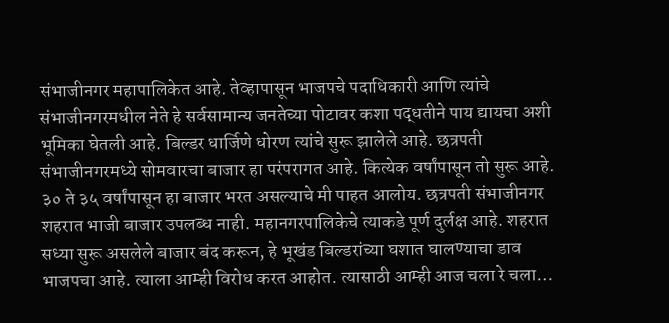संभाजीनगर महापालिकेत आहे. तेव्हापासून भाजपचे पदाधिकारी आणि त्यांचे संभाजीनगरमधील नेते हे सर्वसामान्य जनतेच्या पोटावर कशा पद्धतीने पाय द्यायचा अशी भूमिका घेतली आहे. बिल्डर धार्जिणे धोरण त्यांचे सुरू झालेले आहे. छत्रपती संभाजीनगरमध्ये सोमवारचा बाजार हा परंपरागत आहे. कित्येक वर्षांपासून तो सुरू आहे. ३० ते ३५ वर्षांपासून हा बाजार भरत असल्याचे मी पाहत आलोय. छत्रपती संभाजीनगर शहरात भाजी बाजार उपलब्ध नाही. महानगरपालिकेचे त्याकडे पूर्ण दुर्लक्ष आहे. शहरात सध्या सुरू असलेले बाजार बंद करून, हे भूखंड बिल्डरांच्या घशात घालण्याचा डाव भाजपचा आहे. त्याला आम्ही विरोध करत आहोत. त्यासाठी आम्ही आज चला रे चला…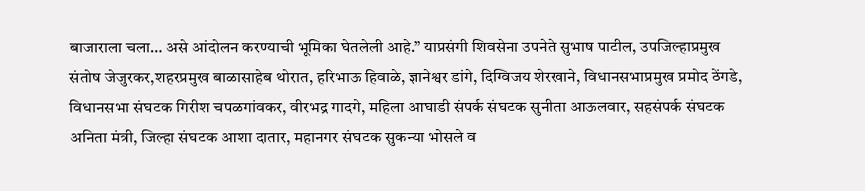बाजाराला चला… असे आंदोलन करण्याची भूमिका घेतलेली आहे.” याप्रसंगी शिवसेना उपनेते सुभाष पाटील, उपजिल्हाप्रमुख संतोष जेजुरकर,शहरप्रमुख बाळासाहेब थोरात, हरिभाऊ हिवाळे, ज्ञानेश्वर डांगे, दिग्विजय शेरखाने, विधानसभाप्रमुख प्रमोद ठेंगडे, विधानसभा संघटक गिरीश चपळगांवकर, वीरभद्र गादगे, महिला आघाडी संपर्क संघटक सुनीता आऊलवार, सहसंपर्क संघटक अनिता मंत्री, जिल्हा संघटक आशा दातार, महानगर संघटक सुकन्या भोसले व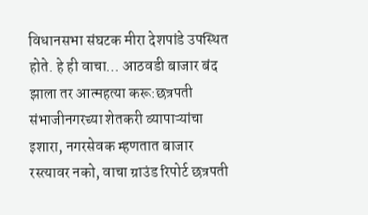विधानसभा संघटक मीरा देशपांडे उपस्थित होते. हे ही वाचा… आठवडी बाजार बंद झाला तर आत्महत्या करू:छत्रपती संभाजीनगरच्या शेतकरी व्यापाऱ्यांचा इशारा, नगरसेवक म्हणतात बाजार रस्त्यावर नको, वाचा ग्राउंड रिपोर्ट छत्रपती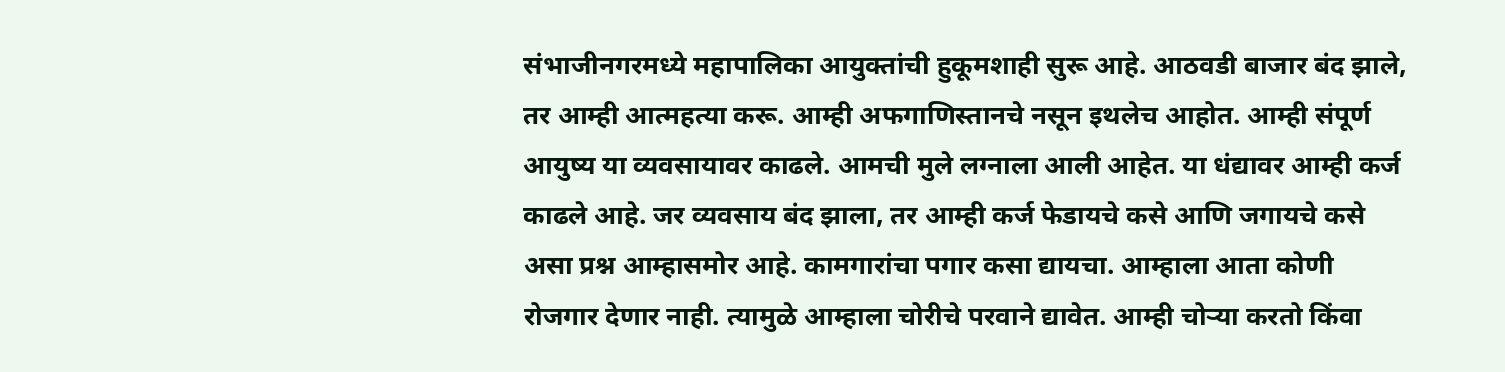संभाजीनगरमध्ये महापालिका आयुक्तांची हुकूमशाही सुरू आहे. आठवडी बाजार बंद झाले, तर आम्ही आत्महत्या करू. आम्ही अफगाणिस्तानचे नसून इथलेच आहोत. आम्ही संपूर्ण आयुष्य या व्यवसायावर काढले. आमची मुले लग्नाला आली आहेत. या धंद्यावर आम्ही कर्ज काढले आहे. जर व्यवसाय बंद झाला, तर आम्ही कर्ज फेडायचे कसे आणि जगायचे कसे असा प्रश्न आम्हासमोर आहे. कामगारांचा पगार कसा द्यायचा. आम्हाला आता कोणी रोजगार देणार नाही. त्यामुळे आम्हाला चोरीचे परवाने द्यावेत. आम्ही चोऱ्या करतो किंवा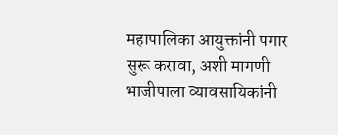महापालिका आयुक्तांनी पगार सुरू करावा, अशी मागणी भाजीपाला व्यावसायिकांनी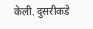केली. दुसरीकडे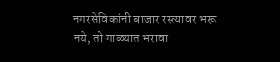नगरसेविकांनी बाजार रस्त्यावर भरू नये, तो गाळ्यात भरावा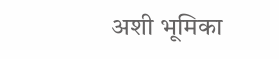अशी भूमिका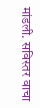मांडली. सविस्तर वाचा